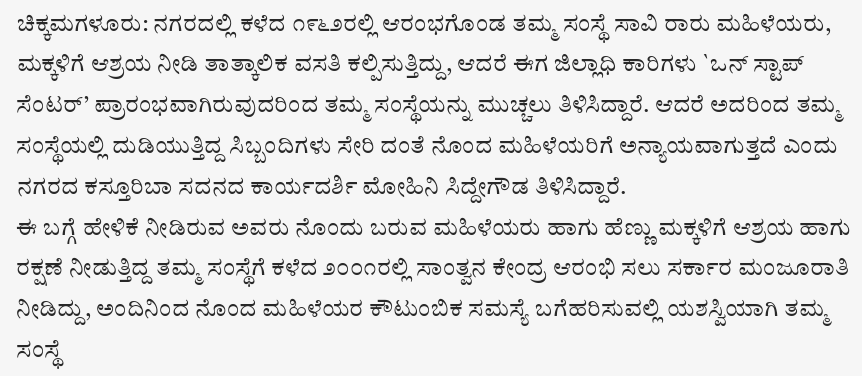ಚಿಕ್ಕಮಗಳೂರು: ನಗರದಲ್ಲಿ ಕಳೆದ ೧೯೬೨ರಲ್ಲಿ ಆರಂಭಗೊಂಡ ತಮ್ಮ ಸಂಸ್ಥೆ ಸಾವಿ ರಾರು ಮಹಿಳೆಯರು, ಮಕ್ಕಳಿಗೆ ಆಶ್ರಯ ನೀಡಿ ತಾತ್ಕಾಲಿಕ ವಸತಿ ಕಲ್ಪಿಸುತ್ತಿದ್ದು, ಆದರೆ ಈಗ ಜಿಲ್ಲಾಧಿ ಕಾರಿಗಳು `ಒನ್ ಸ್ಟಾಪ್ ಸೆಂಟರ್’ ಪ್ರಾರಂಭವಾಗಿರುವುದರಿಂದ ತಮ್ಮ ಸಂಸ್ಥೆಯನ್ನು ಮುಚ್ಚಲು ತಿಳಿಸಿದ್ದಾರೆ. ಆದರೆ ಅದರಿಂದ ತಮ್ಮ ಸಂಸ್ಥೆಯಲ್ಲಿ ದುಡಿಯುತ್ತಿದ್ದ ಸಿಬ್ಬಂದಿಗಳು ಸೇರಿ ದಂತೆ ನೊಂದ ಮಹಿಳೆಯರಿಗೆ ಅನ್ಯಾಯವಾಗುತ್ತದೆ ಎಂದು ನಗರದ ಕಸ್ತೂರಿಬಾ ಸದನದ ಕಾರ್ಯದರ್ಶಿ ಮೋಹಿನಿ ಸಿದ್ದೇಗೌಡ ತಿಳಿಸಿದ್ದಾರೆ.
ಈ ಬಗ್ಗೆ ಹೇಳಿಕೆ ನೀಡಿರುವ ಅವರು ನೊಂದು ಬರುವ ಮಹಿಳೆಯರು ಹಾಗು ಹೆಣ್ಣು ಮಕ್ಕಳಿಗೆ ಆಶ್ರಯ ಹಾಗು ರಕ್ಷಣೆ ನೀಡುತ್ತಿದ್ದ ತಮ್ಮ ಸಂಸ್ಥೆಗೆ ಕಳೆದ ೨೦೦೧ರಲ್ಲಿ ಸಾಂತ್ವನ ಕೇಂದ್ರ ಆರಂಭಿ ಸಲು ಸರ್ಕಾರ ಮಂಜೂರಾತಿ ನೀಡಿದ್ದು, ಅಂದಿನಿಂದ ನೊಂದ ಮಹಿಳೆಯರ ಕೌಟುಂಬಿಕ ಸಮಸ್ಯೆ ಬಗೆಹರಿಸುವಲ್ಲಿ ಯಶಸ್ವಿಯಾಗಿ ತಮ್ಮ ಸಂಸ್ಥೆ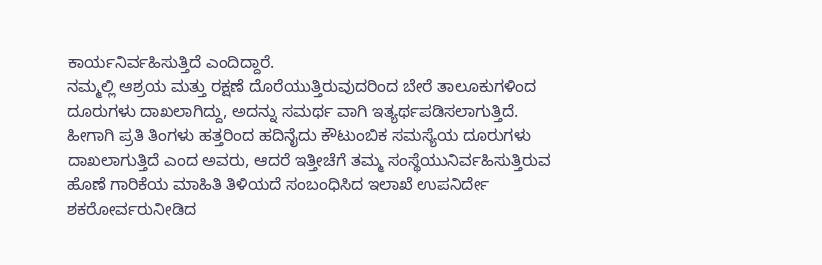ಕಾರ್ಯನಿರ್ವಹಿಸುತ್ತಿದೆ ಎಂದಿದ್ದಾರೆ.
ನಮ್ಮಲ್ಲಿ ಆಶ್ರಯ ಮತ್ತು ರಕ್ಷಣೆ ದೊರೆಯುತ್ತಿರುವುದರಿಂದ ಬೇರೆ ತಾಲೂಕುಗಳಿಂದ ದೂರುಗಳು ದಾಖಲಾಗಿದ್ದು, ಅದನ್ನು ಸಮರ್ಥ ವಾಗಿ ಇತ್ಯರ್ಥಪಡಿಸಲಾಗುತ್ತಿದೆ. ಹೀಗಾಗಿ ಪ್ರತಿ ತಿಂಗಳು ಹತ್ತರಿಂದ ಹದಿನೈದು ಕೌಟುಂಬಿಕ ಸಮಸ್ಯೆಯ ದೂರುಗಳು ದಾಖಲಾಗುತ್ತಿದೆ ಎಂದ ಅವರು, ಆದರೆ ಇತ್ತೀಚೆಗೆ ತಮ್ಮ ಸಂಸ್ಥೆಯುನಿರ್ವಹಿಸುತ್ತಿರುವ ಹೊಣೆ ಗಾರಿಕೆಯ ಮಾಹಿತಿ ತಿಳಿಯದೆ ಸಂಬಂಧಿಸಿದ ಇಲಾಖೆ ಉಪನಿರ್ದೇ ಶಕರೋರ್ವರುನೀಡಿದ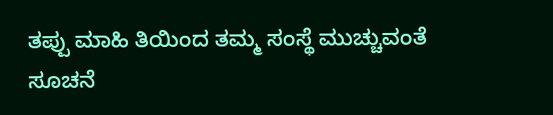ತಪ್ಪು ಮಾಹಿ ತಿಯಿಂದ ತಮ್ಮ ಸಂಸ್ಥೆ ಮುಚ್ಚುವಂತೆ ಸೂಚನೆ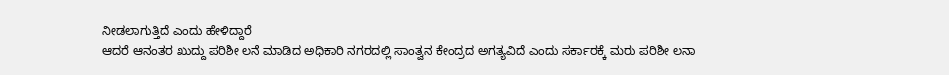ನೀಡಲಾಗುತ್ತಿದೆ ಎಂದು ಹೇಳಿದ್ದಾರೆ
ಆದರೆ ಆನಂತರ ಖುದ್ದು ಪರಿಶೀ ಲನೆ ಮಾಡಿದ ಅಧಿಕಾರಿ ನಗರದಲ್ಲಿ ಸಾಂತ್ವನ ಕೇಂದ್ರದ ಅಗತ್ಯವಿದೆ ಎಂದು ಸರ್ಕಾರಕ್ಕೆ ಮರು ಪರಿಶೀ ಲನಾ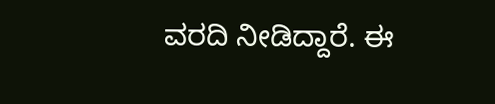ವರದಿ ನೀಡಿದ್ದಾರೆ. ಈ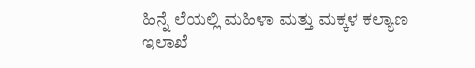ಹಿನ್ನೆ ಲೆಯಲ್ಲಿ ಮಹಿಳಾ ಮತ್ತು ಮಕ್ಕಳ ಕಲ್ಯಾಣ ಇಲಾಖೆ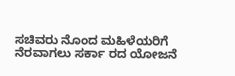ಸಚಿವರು ನೊಂದ ಮಹಿಳೆಯರಿಗೆ ನೆರವಾಗಲು ಸರ್ಕಾ ರದ ಯೋಜನೆ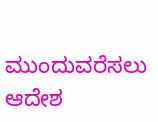ಮುಂದುವರೆಸಲು ಆದೇಶ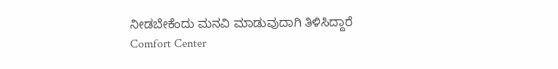ನೀಡಬೇಕೆಂದು ಮನವಿ ಮಾಡುವುದಾಗಿ ತಿಳಿಸಿದ್ದಾರೆ
Comfort Center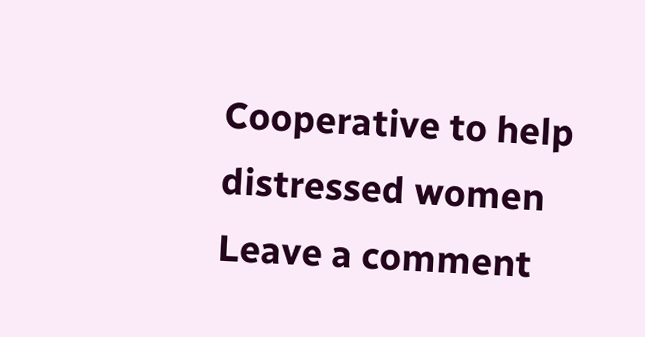Cooperative to help distressed women
Leave a comment